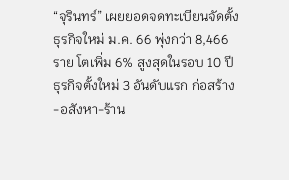“จุรินทร์” เผยยอดจดทะเบียนจัดตั้งธุรกิจใหม่ ม.ค. 66 พุ่งกว่า 8,466 ราย โตเพิ่ม 6% สูงสุดในรอบ 10 ปี ธุรกิจตั้งใหม่ 3 อันดับแรก ก่อสร้าง-อสังหา-ร้าน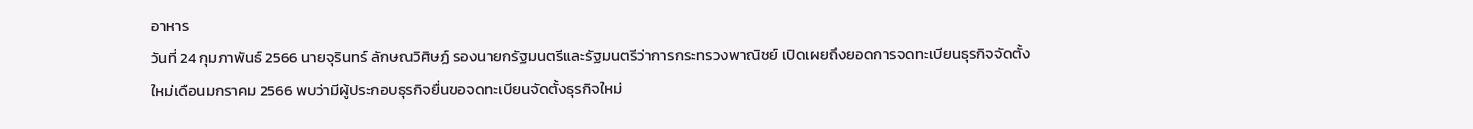อาหาร
วันที่ 24 กุมภาพันธ์ 2566 นายจุรินทร์ ลักษณวิศิษฏ์ รองนายกรัฐมนตรีและรัฐมนตรีว่าการกระทรวงพาณิชย์ เปิดเผยถึงยอดการจดทะเบียนธุรกิจจัดตั้งใหม่เดือนมกราคม 2566 พบว่ามีผู้ประกอบธุรกิจยื่นขอจดทะเบียนจัดตั้งธุรกิจใหม่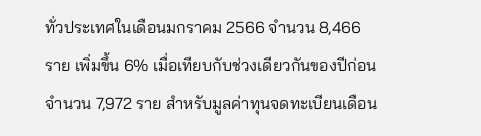ทั่วประเทศในเดือนมกราคม 2566 จำนวน 8,466 ราย เพิ่มขึ้น 6% เมื่อเทียบกับช่วงเดียวกันของปีก่อน จำนวน 7,972 ราย สำหรับมูลค่าทุนจดทะเบียนเดือน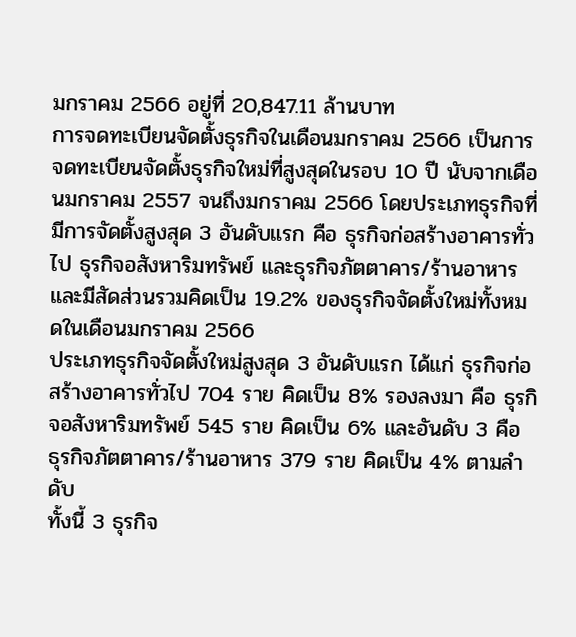มกราคม 2566 อยู่ที่ 20,847.11 ล้านบาท
การจดทะเบียนจัดตั้งธุรกิจในเดือนมกราคม 2566 เป็นการจดทะเบียนจัดตั้งธุรกิจใหม่ที่สูงสุดในรอบ 10 ปี นับจากเดือนมกราคม 2557 จนถึงมกราคม 2566 โดยประเภทธุรกิจที่มีการจัดตั้งสูงสุด 3 อันดับแรก คือ ธุรกิจก่อสร้างอาคารทั่วไป ธุรกิจอสังหาริมทรัพย์ และธุรกิจภัตตาคาร/ร้านอาหาร และมีสัดส่วนรวมคิดเป็น 19.2% ของธุรกิจจัดตั้งใหม่ทั้งหมดในเดือนมกราคม 2566
ประเภทธุรกิจจัดตั้งใหม่สูงสุด 3 อันดับแรก ได้แก่ ธุรกิจก่อสร้างอาคารทั่วไป 704 ราย คิดเป็น 8% รองลงมา คือ ธุรกิจอสังหาริมทรัพย์ 545 ราย คิดเป็น 6% และอันดับ 3 คือ ธุรกิจภัตตาคาร/ร้านอาหาร 379 ราย คิดเป็น 4% ตามลำดับ
ทั้งนี้ 3 ธุรกิจ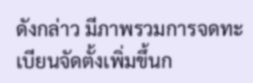ดังกล่าว มีภาพรวมการจดทะเบียนจัดตั้งเพิ่มขึ้นก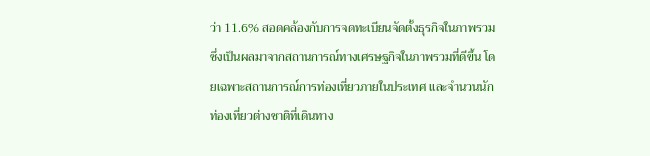ว่า 11.6% สอดคล้องกับการจดทะเบียนจัดตั้งธุรกิจในภาพรวม ซึ่งเป็นผลมาจากสถานการณ์ทางเศรษฐกิจในภาพรวมที่ดีขึ้น โดยเฉพาะสถานการณ์การท่องเที่ยวภายในประเทศ และจำนวนนักท่องเที่ยวต่างชาติที่เดินทาง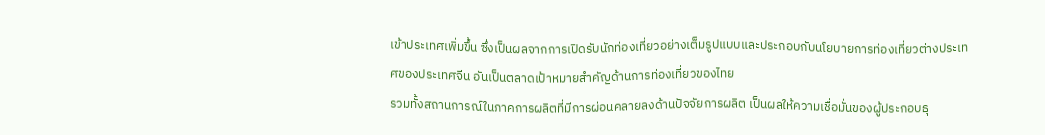เข้าประเทศเพิ่มขึ้น ซึ่งเป็นผลจากการเปิดรับนักท่องเที่ยวอย่างเต็มรูปแบบและประกอบกับนโยบายการท่องเที่ยวต่างประเทศของประเทศจีน อันเป็นตลาดเป้าหมายสำคัญด้านการท่องเที่ยวของไทย
รวมทั้งสถานการณ์ในภาคการผลิตที่มีการผ่อนคลายลงด้านปัจจัยการผลิต เป็นผลให้ความเชื่อมั่นของผู้ประกอบธุ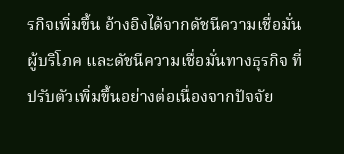รกิจเพิ่มขึ้น อ้างอิงได้จากดัชนีความเชื่อมั่นผู้บริโภค และดัชนีความเชื่อมั่นทางธุรกิจ ที่ปรับตัวเพิ่มขึ้นอย่างต่อเนื่องจากปัจจัย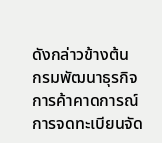ดังกล่าวข้างต้น
กรมพัฒนาธุรกิจการค้าคาดการณ์การจดทะเบียนจัด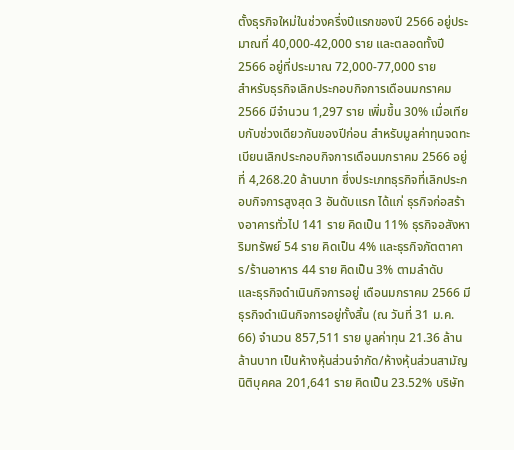ตั้งธุรกิจใหม่ในช่วงครึ่งปีแรกของปี 2566 อยู่ประมาณที่ 40,000-42,000 ราย และตลอดทั้งปี 2566 อยู่ที่ประมาณ 72,000-77,000 ราย
สำหรับธุรกิจเลิกประกอบกิจการเดือนมกราคม 2566 มีจำนวน 1,297 ราย เพิ่มขึ้น 30% เมื่อเทียบกับช่วงเดียวกันของปีก่อน สำหรับมูลค่าทุนจดทะเบียนเลิกประกอบกิจการเดือนมกราคม 2566 อยู่ที่ 4,268.20 ล้านบาท ซึ่งประเภทธุรกิจที่เลิกประกอบกิจการสูงสุด 3 อันดับแรก ได้แก่ ธุรกิจก่อสร้างอาคารทั่วไป 141 ราย คิดเป็น 11% ธุรกิจอสังหาริมทรัพย์ 54 ราย คิดเป็น 4% และธุรกิจภัตตาคาร/ร้านอาหาร 44 ราย คิดเป็น 3% ตามลำดับ
และธุรกิจดำเนินกิจการอยู่ เดือนมกราคม 2566 มีธุรกิจดำเนินกิจการอยู่ทั้งสิ้น (ณ วันที่ 31 ม.ค. 66) จำนวน 857,511 ราย มูลค่าทุน 21.36 ล้านล้านบาท เป็นห้างหุ้นส่วนจำกัด/ห้างหุ้นส่วนสามัญนิติบุคคล 201,641 ราย คิดเป็น 23.52% บริษัท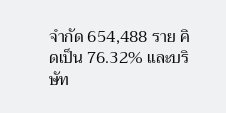จำกัด 654,488 ราย คิดเป็น 76.32% และบริษัท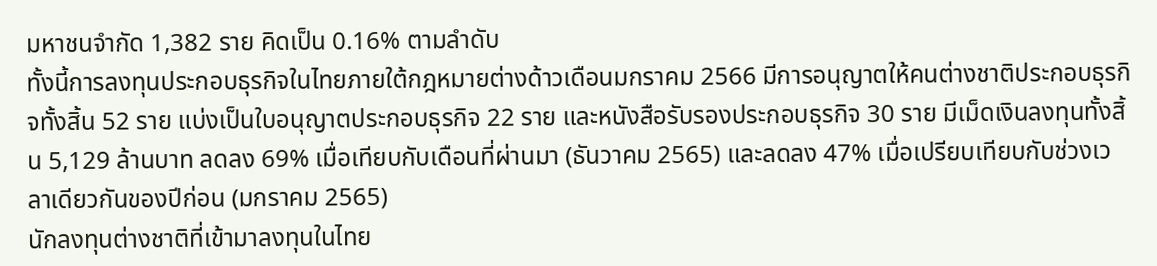มหาชนจำกัด 1,382 ราย คิดเป็น 0.16% ตามลำดับ
ทั้งนี้การลงทุนประกอบธุรกิจในไทยภายใต้กฎหมายต่างด้าวเดือนมกราคม 2566 มีการอนุญาตให้คนต่างชาติประกอบธุรกิจทั้งสิ้น 52 ราย แบ่งเป็นใบอนุญาตประกอบธุรกิจ 22 ราย และหนังสือรับรองประกอบธุรกิจ 30 ราย มีเม็ดเงินลงทุนทั้งสิ้น 5,129 ล้านบาท ลดลง 69% เมื่อเทียบกับเดือนที่ผ่านมา (ธันวาคม 2565) และลดลง 47% เมื่อเปรียบเทียบกับช่วงเวลาเดียวกันของปีก่อน (มกราคม 2565)
นักลงทุนต่างชาติที่เข้ามาลงทุนในไทย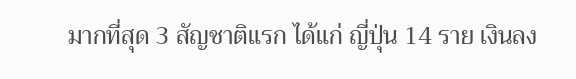มากที่สุด 3 สัญชาติแรก ได้แก่ ญี่ปุ่น 14 ราย เงินลง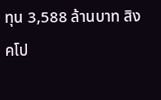ทุน 3,588 ล้านบาท สิงคโป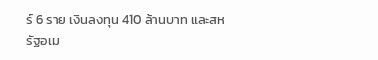ร์ 6 ราย เงินลงทุน 410 ล้านบาท และสหรัฐอเม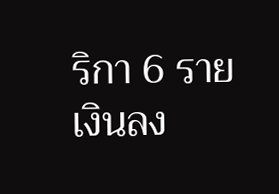ริกา 6 ราย เงินลง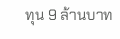ทุน 9 ล้านบาท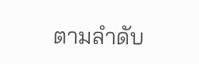ตามลำดับ